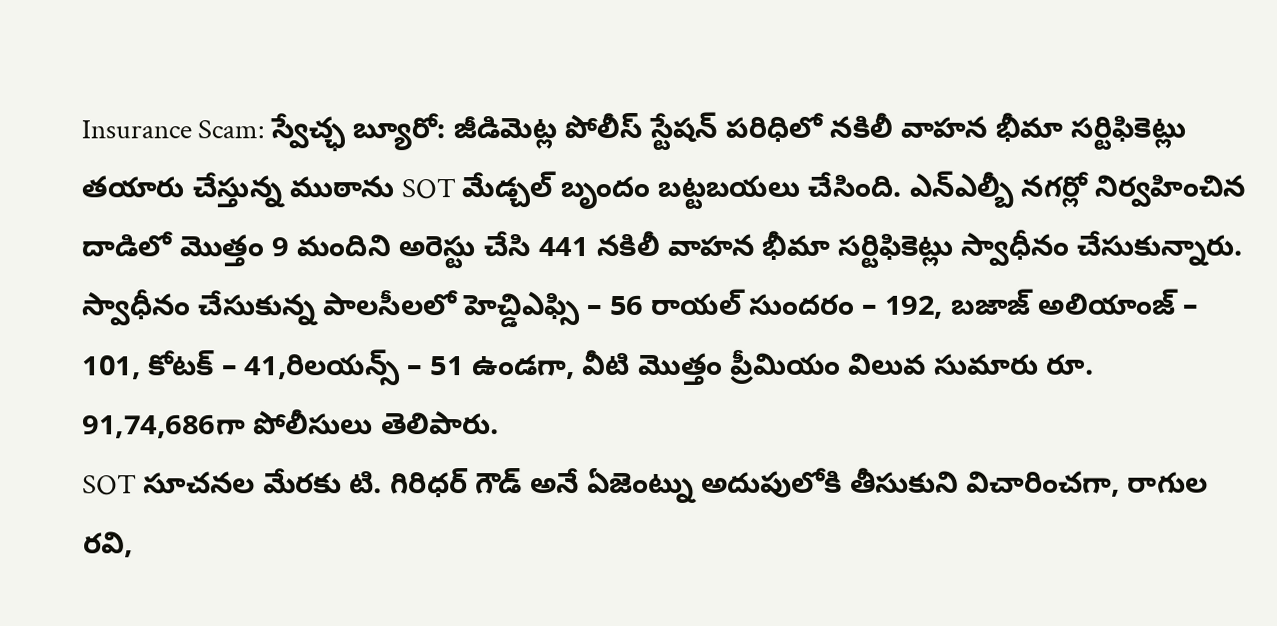Insurance Scam: స్వేచ్ఛ బ్యూరో: జీడిమెట్ల పోలీస్ స్టేషన్ పరిధిలో నకిలీ వాహన భీమా సర్టిఫికెట్లు తయారు చేస్తున్న ముఠాను SOT మేడ్చల్ బృందం బట్టబయలు చేసింది. ఎన్ఎల్బీ నగర్లో నిర్వహించిన దాడిలో మొత్తం 9 మందిని అరెస్టు చేసి 441 నకిలీ వాహన భీమా సర్టిఫికెట్లు స్వాధీనం చేసుకున్నారు. స్వాధీనం చేసుకున్న పాలసీలలో హెచ్డిఎఫ్సి – 56 రాయల్ సుందరం – 192, బజాజ్ అలియాంజ్ – 101, కోటక్ – 41,రిలయన్స్ – 51 ఉండగా, వీటి మొత్తం ప్రీమియం విలువ సుమారు రూ. 91,74,686గా పోలీసులు తెలిపారు.
SOT సూచనల మేరకు టి. గిరిధర్ గౌడ్ అనే ఏజెంట్ను అదుపులోకి తీసుకుని విచారించగా, రాగుల రవి,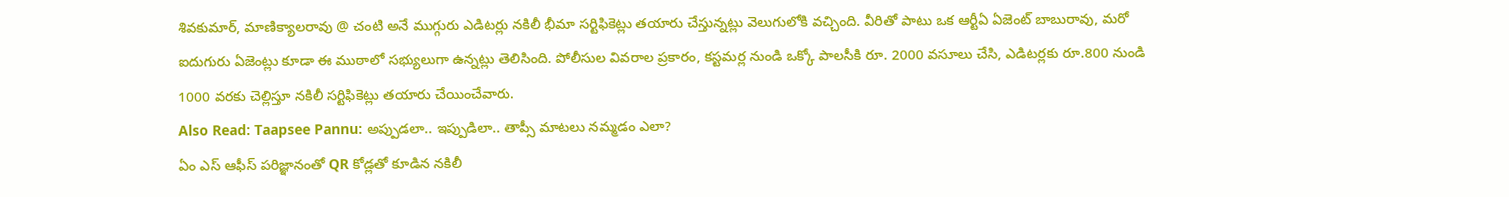శివకుమార్, మాణిక్యాలరావు @ చంటి అనే ముగ్గురు ఎడిటర్లు నకిలీ భీమా సర్టిఫికెట్లు తయారు చేస్తున్నట్లు వెలుగులోకి వచ్చింది. వీరితో పాటు ఒక ఆర్టీఏ ఏజెంట్ బాబురావు, మరో ఐదుగురు ఏజెంట్లు కూడా ఈ ముఠాలో సభ్యులుగా ఉన్నట్లు తెలిసింది. పోలీసుల వివరాల ప్రకారం, కస్టమర్ల నుండి ఒక్కో పాలసీకి రూ. 2000 వసూలు చేసి, ఎడిటర్లకు రూ.800 నుండి 1000 వరకు చెల్లిస్తూ నకిలీ సర్టిఫికెట్లు తయారు చేయించేవారు.
Also Read: Taapsee Pannu: అప్పుడలా.. ఇప్పుడిలా.. తాప్సీ మాటలు నమ్మడం ఎలా?
ఏం ఎస్ ఆఫీస్ పరిజ్ఞానంతో QR కోడ్లతో కూడిన నకిలీ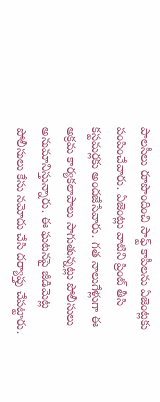పాలసీలు రూపొందించి సాఫ్ట్ కాపీలను ఏజెంట్లకు పంపించేవారు. ఏజెంట్లు వాటిని ప్రింట్ తీసి కస్టమర్లకు అందజేసేవారు. గత నాలుగేళ్లుగా ఈ అక్రమ కార్యకలాపాలు సాగుతున్నట్లు పోలీసులు అనుమానిస్తున్నారు. ఈ ఘటనపై జీడిమెట్ల పోలీసులు కేసు నమోదు చేసి దర్యాప్తు చేపట్టారు.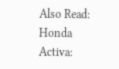Also Read: Honda Activa: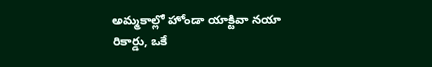అమ్మకాల్లో హోండా యాక్టివా నయా రికార్డు, ఒకే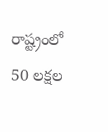రాష్ట్రంలో 50 లక్షల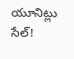యూనిట్లు సేల్!